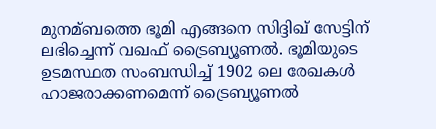മുനമ്ബത്തെ ഭൂമി എങ്ങനെ സിദ്ദിഖ് സേട്ടിന് ലഭിച്ചെന്ന് വഖഫ് ട്രൈബ്യൂണല്‍. ഭൂമിയുടെ ഉടമസ്ഥത സംബന്ധിച്ച്‌ 1902 ലെ രേഖകള്‍ ഹാജരാക്കണമെന്ന് ട്രൈബ്യൂണല്‍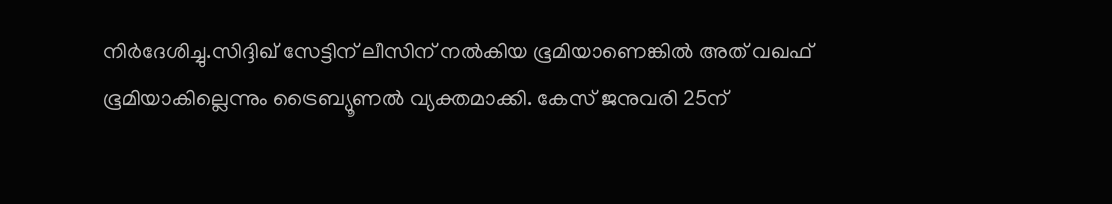നിർദേശിച്ചു.സിദ്ദിഖ് സേട്ടിന് ലീസിന് നല്‍കിയ ഭൂമിയാണെങ്കില്‍ അത് വഖഫ് ഭൂമിയാകില്ലെന്നും ട്രൈബ്യൂണല്‍ വ്യക്തമാക്കി. കേസ് ജനുവരി 25ന്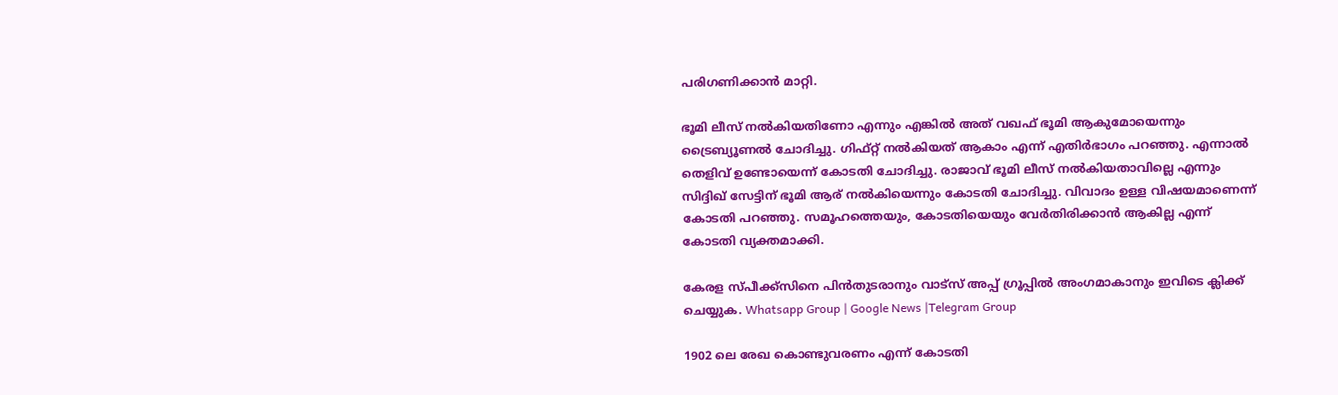പരിഗണിക്കാൻ മാറ്റി.

ഭൂമി ലീസ് നല്‍കിയതിണോ എന്നും എങ്കില്‍ അത് വഖഫ് ഭൂമി ആകുമോയെന്നും ട്രൈബ്യൂണല്‍ ചോദിച്ചു. ഗിഫ്റ്റ് നല്‍കിയത് ആകാം എന്ന് എതിർഭാഗം പറഞ്ഞു. എന്നാല്‍ തെളിവ് ഉണ്ടോയെന്ന് കോടതി ചോദിച്ചു. രാജാവ് ഭൂമി ലീസ് നല്‍കിയതാവില്ലെ എന്നും സിദ്ദിഖ് സേട്ടിന് ഭൂമി ആര് നല്‍കിയെന്നും കോടതി ചോദിച്ചു. വിവാദം ഉള്ള വിഷയമാണെന്ന് കോടതി പറഞ്ഞു. സമൂഹത്തെയും, കോടതിയെയും വേർതിരിക്കാൻ ആകില്ല എന്ന് കോടതി വ്യക്തമാക്കി.

കേരള സ്പീക്ക്സിനെ പിൻതുടരാനും വാട്സ് അപ്പ് ഗ്രൂപ്പിൽ അംഗമാകാനും ഇവിടെ ക്ലിക്ക് ചെയ്യുക. Whatsapp Group | Google News |Telegram Group

1902 ലെ രേഖ കൊണ്ടുവരണം എന്ന് കോടതി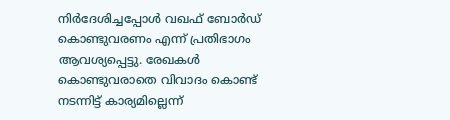നിർദേശിച്ചപ്പോള്‍ വഖഫ് ബോർഡ് കൊണ്ടുവരണം എന്ന് പ്രതിഭാഗം ആവശ്യപ്പെട്ടു. രേഖകള്‍ കൊണ്ടുവരാതെ വിവാദം കൊണ്ട് നടന്നിട്ട് കാര്യമില്ലെന്ന്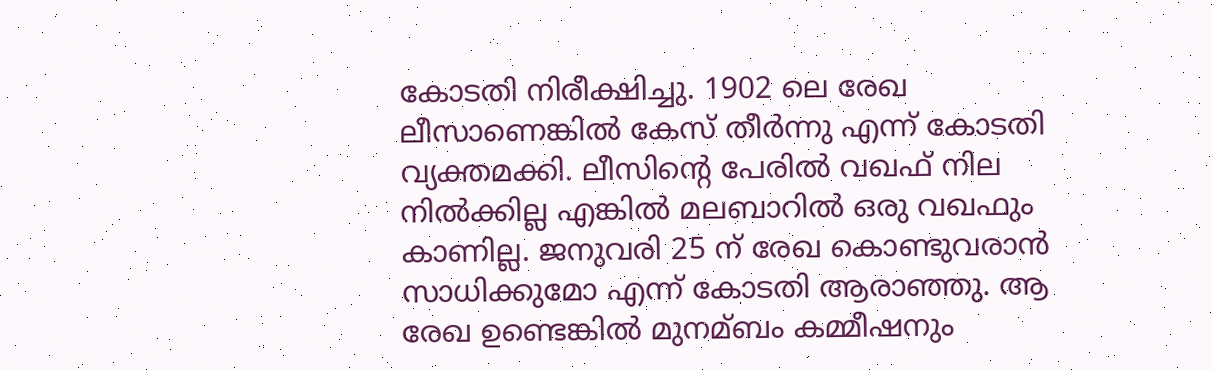കോടതി നിരീക്ഷിച്ചു. 1902 ലെ രേഖ ലീസാണെങ്കില്‍ കേസ് തീർന്നു എന്ന് കോടതി വ്യക്തമക്കി. ലീസിൻ്റെ പേരില്‍ വഖഫ് നില നില്‍ക്കില്ല എങ്കില്‍ മലബാറില്‍ ഒരു വഖഫും കാണില്ല. ജനുവരി 25 ന് രേഖ കൊണ്ടുവരാൻ സാധിക്കുമോ എന്ന് കോടതി ആരാഞ്ഞു. ആ രേഖ ഉണ്ടെങ്കില്‍ മുനമ്ബം കമ്മീഷനും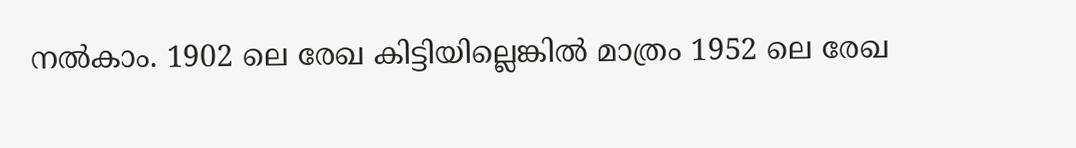നല്‍കാം. 1902 ലെ രേഖ കിട്ടിയില്ലെങ്കില്‍ മാത്രം 1952 ലെ രേഖ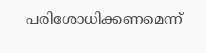പരിശോധിക്കണമെന്ന്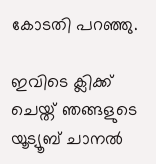കോടതി പറഞ്ഞു.

ഇവിടെ ക്ലിക്ക് ചെയ്ത് ഞങ്ങളുടെ യൂട്യൂബ് ചാനൽ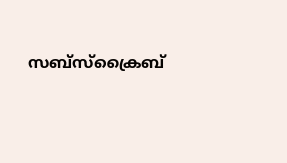സബ്സ്ക്രൈബ്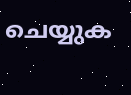ചെയ്യുക